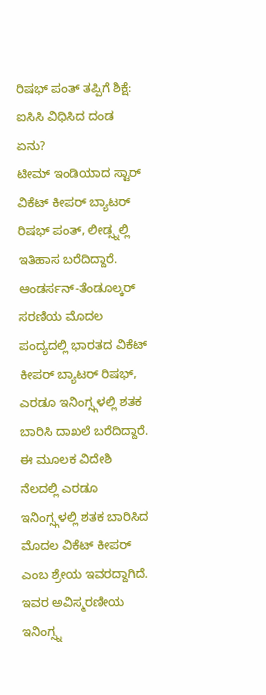ರಿಷಭ್ ಪಂತ್ ತಪ್ಪಿಗೆ ಶಿಕ್ಷೆ: ಐಸಿಸಿ ವಿಧಿಸಿದ ದಂಡ ಏನು?
ಟೀಮ್ ಇಂಡಿಯಾದ ಸ್ಟಾರ್ ವಿಕೆಟ್ ಕೀಪರ್ ಬ್ಯಾಟರ್ ರಿಷಭ್ ಪಂತ್, ಲೀಡ್ಸ್ನಲ್ಲಿ ಇತಿಹಾಸ ಬರೆದಿದ್ದಾರೆ. ಆಂಡರ್ಸನ್-ತೆಂಡೂಲ್ಕರ್ ಸರಣಿಯ ಮೊದಲ ಪಂದ್ಯದಲ್ಲಿ ಭಾರತದ ವಿಕೆಟ್ ಕೀಪರ್ ಬ್ಯಾಟರ್ ರಿಷಭ್, ಎರಡೂ ಇನಿಂಗ್ಸ್ಗಳಲ್ಲಿ ಶತಕ ಬಾರಿಸಿ ದಾಖಲೆ ಬರೆದಿದ್ದಾರೆ. ಈ ಮೂಲಕ ವಿದೇಶಿ ನೆಲದಲ್ಲಿ ಎರಡೂ ಇನಿಂಗ್ಸ್ಗಳಲ್ಲಿ ಶತಕ ಬಾರಿಸಿದ ಮೊದಲ ವಿಕೆಟ್ ಕೀಪರ್ ಎಂಬ ಶ್ರೇಯ ಇವರದ್ದಾಗಿದೆ. ಇವರ ಅವಿಸ್ಮರಣೀಯ ಇನಿಂಗ್ಸ್ನ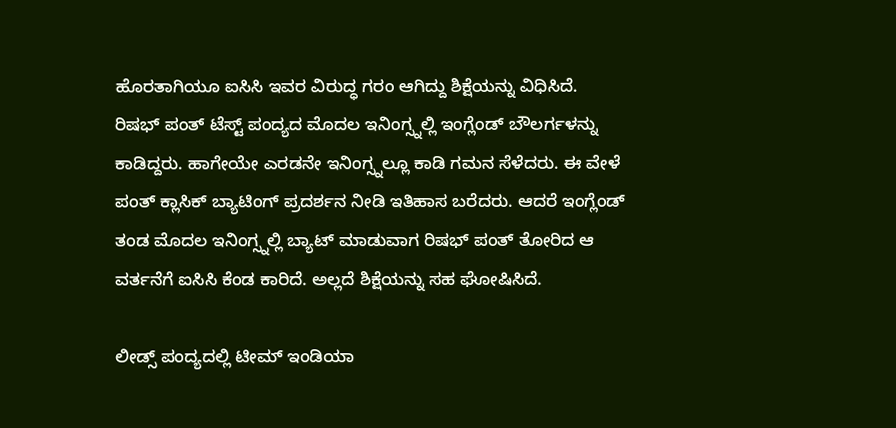ಹೊರತಾಗಿಯೂ ಐಸಿಸಿ ಇವರ ವಿರುದ್ಧ ಗರಂ ಆಗಿದ್ದು ಶಿಕ್ಷೆಯನ್ನು ವಿಧಿಸಿದೆ.
ರಿಷಭ್ ಪಂತ್ ಟೆಸ್ಟ್ ಪಂದ್ಯದ ಮೊದಲ ಇನಿಂಗ್ಸ್ನಲ್ಲಿ ಇಂಗ್ಲೆಂಡ್ ಬೌಲರ್ಗಳನ್ನು ಕಾಡಿದ್ದರು. ಹಾಗೇಯೇ ಎರಡನೇ ಇನಿಂಗ್ಸ್ನಲ್ಲೂ ಕಾಡಿ ಗಮನ ಸೆಳೆದರು. ಈ ವೇಳೆ ಪಂತ್ ಕ್ಲಾಸಿಕ್ ಬ್ಯಾಟಿಂಗ್ ಪ್ರದರ್ಶನ ನೀಡಿ ಇತಿಹಾಸ ಬರೆದರು. ಆದರೆ ಇಂಗ್ಲೆಂಡ್ ತಂಡ ಮೊದಲ ಇನಿಂಗ್ಸ್ನಲ್ಲಿ ಬ್ಯಾಟ್ ಮಾಡುವಾಗ ರಿಷಭ್ ಪಂತ್ ತೋರಿದ ಆ ವರ್ತನೆಗೆ ಐಸಿಸಿ ಕೆಂಡ ಕಾರಿದೆ. ಅಲ್ಲದೆ ಶಿಕ್ಷೆಯನ್ನು ಸಹ ಘೋಷಿಸಿದೆ.

ಲೀಡ್ಸ್ ಪಂದ್ಯದಲ್ಲಿ ಟೀಮ್ ಇಂಡಿಯಾ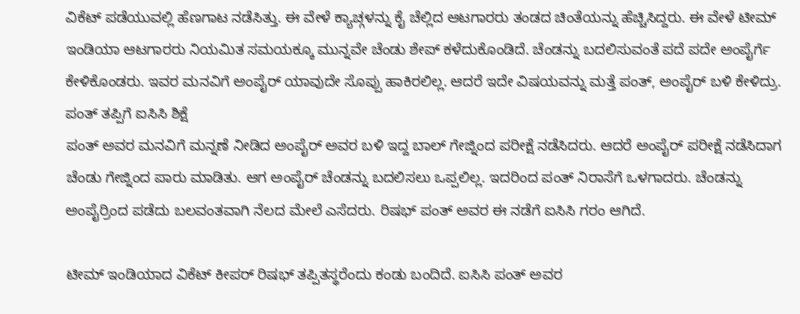ವಿಕೆಟ್ ಪಡೆಯುವಲ್ಲಿ ಹೆಣಗಾಟ ನಡೆಸಿತ್ತು. ಈ ವೇಳೆ ಕ್ಯಾಚ್ಗಳನ್ನು ಕೈ ಚೆಲ್ಲಿದ ಆಟಗಾರರು ತಂಡದ ಚಿಂತೆಯನ್ನು ಹೆಚ್ಚಿಸಿದ್ದರು. ಈ ವೇಳೆ ಟೀಮ್ ಇಂಡಿಯಾ ಆಟಗಾರರು ನಿಯಮಿತ ಸಮಯಕ್ಕೂ ಮುನ್ನವೇ ಚೆಂಡು ಶೇಪ್ ಕಳೆದುಕೊಂಡಿದೆ. ಚೆಂಡನ್ನು ಬದಲಿಸುವಂತೆ ಪದೆ ಪದೇ ಅಂಪೈರ್ಗೆ ಕೇಳಿಕೊಂಡರು. ಇವರ ಮನವಿಗೆ ಅಂಪೈರ್ ಯಾವುದೇ ಸೊಪ್ಪು ಹಾಕಿರಲಿಲ್ಲ. ಆದರೆ ಇದೇ ವಿಷಯವನ್ನು ಮತ್ತೆ ಪಂತ್, ಅಂಪೈರ್ ಬಳಿ ಕೇಳಿದ್ರು.
ಪಂತ್ ತಪ್ಪಿಗೆ ಐಸಿಸಿ ಶಿಕ್ಷೆ
ಪಂತ್ ಅವರ ಮನವಿಗೆ ಮನ್ನಣೆ ನೀಡಿದ ಅಂಪೈರ್ ಅವರ ಬಳಿ ಇದ್ದ ಬಾಲ್ ಗೇಜ್ನಿಂದ ಪರೀಕ್ಷೆ ನಡೆಸಿದರು. ಆದರೆ ಅಂಪೈರ್ ಪರೀಕ್ಷೆ ನಡೆಸಿದಾಗ ಚೆಂಡು ಗೇಜ್ನಿಂದ ಪಾರು ಮಾಡಿತು. ಆಗ ಅಂಪೈರ್ ಚೆಂಡನ್ನು ಬದಲಿಸಲು ಒಪ್ಪಲಿಲ್ಲ. ಇದರಿಂದ ಪಂತ್ ನಿರಾಸೆಗೆ ಒಳಗಾದರು. ಚೆಂಡನ್ನು ಅಂಪೈರ್ರಿಂದ ಪಡೆದು ಬಲವಂತವಾಗಿ ನೆಲದ ಮೇಲೆ ಎಸೆದರು. ರಿಷಭ್ ಪಂತ್ ಅವರ ಈ ನಡೆಗೆ ಐಸಿಸಿ ಗರಂ ಆಗಿದೆ.

ಟೀಮ್ ಇಂಡಿಯಾದ ವಿಕೆಟ್ ಕೀಪರ್ ರಿಷಭ್ ತಪ್ಪಿತಸ್ಥರೆಂದು ಕಂಡು ಬಂದಿದೆ. ಐಸಿಸಿ ಪಂತ್ ಅವರ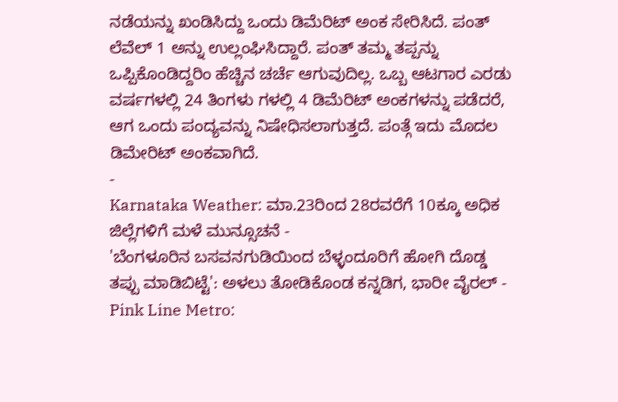ನಡೆಯನ್ನು ಖಂಡಿಸಿದ್ದು ಒಂದು ಡಿಮೆರಿಟ್ ಅಂಕ ಸೇರಿಸಿದೆ. ಪಂತ್ ಲೆವೆಲ್ 1 ಅನ್ನು ಉಲ್ಲಂಘಿಸಿದ್ದಾರೆ. ಪಂತ್ ತಮ್ಮ ತಪ್ಪನ್ನು ಒಪ್ಪಿಕೊಂಡಿದ್ದರಿಂ ಹೆಚ್ಚಿನ ಚರ್ಚೆ ಆಗುವುದಿಲ್ಲ. ಒಬ್ಬ ಆಟಗಾರ ಎರಡು ವರ್ಷಗಳಲ್ಲಿ 24 ತಿಂಗಳು ಗಳಲ್ಲಿ 4 ಡಿಮೆರಿಟ್ ಅಂಕಗಳನ್ನು ಪಡೆದರೆ, ಆಗ ಒಂದು ಪಂದ್ಯವನ್ನು ನಿಷೇಧಿಸಲಾಗುತ್ತದೆ. ಪಂತ್ಗೆ ಇದು ಮೊದಲ ಡಿಮೇರಿಟ್ ಅಂಕವಾಗಿದೆ.
-
Karnataka Weather: ಮಾ.23ರಿಂದ 28ರವರೆಗೆ 10ಕ್ಕೂ ಅಧಿಕ ಜಿಲ್ಲೆಗಳಿಗೆ ಮಳೆ ಮುನ್ಸೂಚನೆ -
'ಬೆಂಗಳೂರಿನ ಬಸವನಗುಡಿಯಿಂದ ಬೆಳ್ಳಂದೂರಿಗೆ ಹೋಗಿ ದೊಡ್ಡ ತಪ್ಪು ಮಾಡಿಬಿಟ್ಟೆ': ಅಳಲು ತೋಡಿಕೊಂಡ ಕನ್ನಡಿಗ, ಭಾರೀ ವೈರಲ್ -
Pink Line Metro: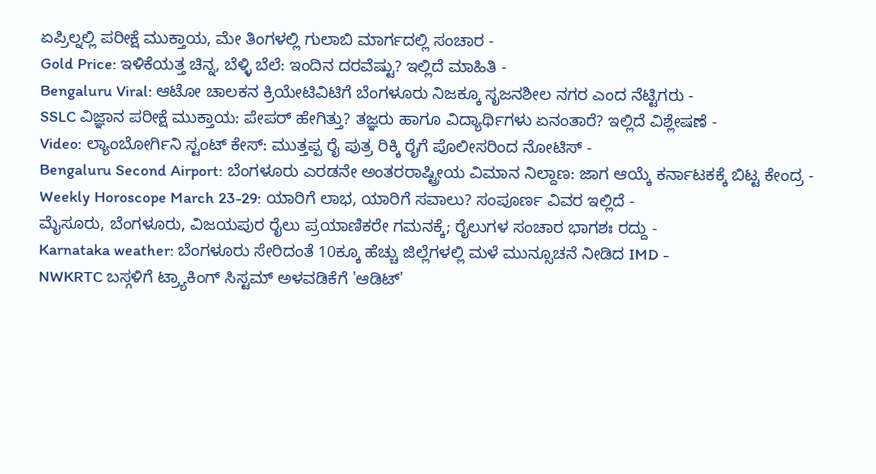ಏಪ್ರಿಲ್ನಲ್ಲಿ ಪರೀಕ್ಷೆ ಮುಕ್ತಾಯ, ಮೇ ತಿಂಗಳಲ್ಲಿ ಗುಲಾಬಿ ಮಾರ್ಗದಲ್ಲಿ ಸಂಚಾರ -
Gold Price: ಇಳಿಕೆಯತ್ತ ಚಿನ್ನ, ಬೆಳ್ಳಿ ಬೆಲೆ: ಇಂದಿನ ದರವೆಷ್ಟು? ಇಲ್ಲಿದೆ ಮಾಹಿತಿ -
Bengaluru Viral: ಆಟೋ ಚಾಲಕನ ಕ್ರಿಯೇಟಿವಿಟಿಗೆ ಬೆಂಗಳೂರು ನಿಜಕ್ಕೂ ಸೃಜನಶೀಲ ನಗರ ಎಂದ ನೆಟ್ಟಿಗರು -
SSLC ವಿಜ್ಞಾನ ಪರೀಕ್ಷೆ ಮುಕ್ತಾಯ: ಪೇಪರ್ ಹೇಗಿತ್ತು? ತಜ್ಞರು ಹಾಗೂ ವಿದ್ಯಾರ್ಥಿಗಳು ಏನಂತಾರೆ? ಇಲ್ಲಿದೆ ವಿಶ್ಲೇಷಣೆ -
Video: ಲ್ಯಾಂಬೋರ್ಗಿನಿ ಸ್ಟಂಟ್ ಕೇಸ್: ಮುತ್ತಪ್ಪ ರೈ ಪುತ್ರ ರಿಕ್ಕಿ ರೈಗೆ ಪೊಲೀಸರಿಂದ ನೋಟಿಸ್ -
Bengaluru Second Airport: ಬೆಂಗಳೂರು ಎರಡನೇ ಅಂತರರಾಷ್ಟ್ರೀಯ ವಿಮಾನ ನಿಲ್ದಾಣ: ಜಾಗ ಆಯ್ಕೆ ಕರ್ನಾಟಕಕ್ಕೆ ಬಿಟ್ಟ ಕೇಂದ್ರ -
Weekly Horoscope March 23-29: ಯಾರಿಗೆ ಲಾಭ, ಯಾರಿಗೆ ಸವಾಲು? ಸಂಪೂರ್ಣ ವಿವರ ಇಲ್ಲಿದೆ -
ಮೈಸೂರು, ಬೆಂಗಳೂರು, ವಿಜಯಪುರ ರೈಲು ಪ್ರಯಾಣಿಕರೇ ಗಮನಕ್ಕೆ; ರೈಲುಗಳ ಸಂಚಾರ ಭಾಗಶಃ ರದ್ದು -
Karnataka weather: ಬೆಂಗಳೂರು ಸೇರಿದಂತೆ 10ಕ್ಕೂ ಹೆಚ್ಚು ಜಿಲ್ಲೆಗಳಲ್ಲಿ ಮಳೆ ಮುನ್ಸೂಚನೆ ನೀಡಿದ IMD -
NWKRTC ಬಸ್ಗಳಿಗೆ ಟ್ರ್ಯಾಕಿಂಗ್ ಸಿಸ್ಟಮ್ ಅಳವಡಿಕೆಗೆ 'ಆಡಿಟ್'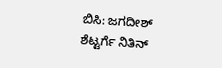ಬಿಸಿ: ಜಗದೀಶ್ ಶೆಟ್ಟರ್ಗೆ ನಿತಿನ್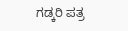ಗಡ್ಕರಿ ಪತ್ರ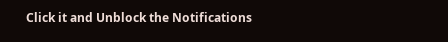Click it and Unblock the Notifications